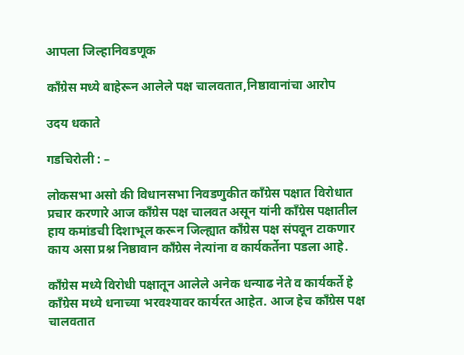आपला जिल्हानिवडणूक

काँग्रेस मध्ये बाहेरून आलेले पक्ष चालवतात,निष्ठावानांचा आरोप

उदय धकाते

गडचिरोली : –

लोकसभा असो की विधानसभा निवडणुकीत काँग्रेस पक्षात विरोधात प्रचार करणारे आज काँग्रेस पक्ष चालवत असून यांनी काँग्रेस पक्षातील हाय कमांडची दिशाभूल करून जिल्ह्यात काँग्रेस पक्ष संपवून टाकणार काय असा प्रश्न निष्ठावान काँग्रेस नेत्यांना व कार्यकर्तेना पडला आहे.

काँग्रेस मध्ये विरोधी पक्षातून आलेले अनेक धन्याढ नेते व कार्यकर्ते हे काँग्रेस मध्ये धनाच्या भरवश्यावर कार्यरत आहेत. आज हेच काँग्रेस पक्ष चालवतात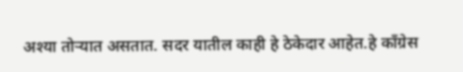अश्या तोऱ्यात असतात. सदर यातील काही हे ठेकेदार आहेत.हे काँग्रेस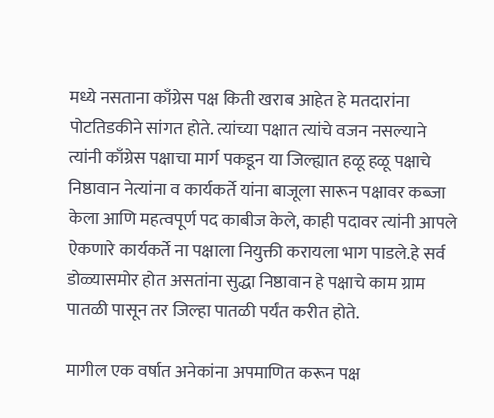मध्ये नसताना काँग्रेस पक्ष किती खराब आहेत हे मतदारांना पोटतिडकीने सांगत होते. त्यांच्या पक्षात त्यांचे वजन नसल्याने त्यांनी काँग्रेस पक्षाचा मार्ग पकडून या जिल्ह्यात हळू हळू पक्षाचे निष्ठावान नेत्यांना व कार्यकर्ते यांना बाजूला सारून पक्षावर कब्जा केला आणि महत्वपूर्ण पद काबीज केले, काही पदावर त्यांनी आपले ऐकणारे कार्यकर्ते ना पक्षाला नियुक्ती करायला भाग पाडले.हे सर्व डोळ्यासमोर होत असतांना सुद्धा निष्ठावान हे पक्षाचे काम ग्राम पातळी पासून तर जिल्हा पातळी पर्यंत करीत होते.

मागील एक वर्षात अनेकांना अपमाणित करून पक्ष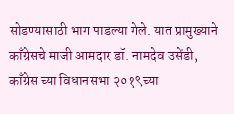सोडण्यासाठी भाग पाडल्या गेले. यात प्रामुख्याने काँग्रेसचे माजी आमदार डॉ. नामदेव उसेंडी, काँग्रेस च्या विधानसभा २०१९च्या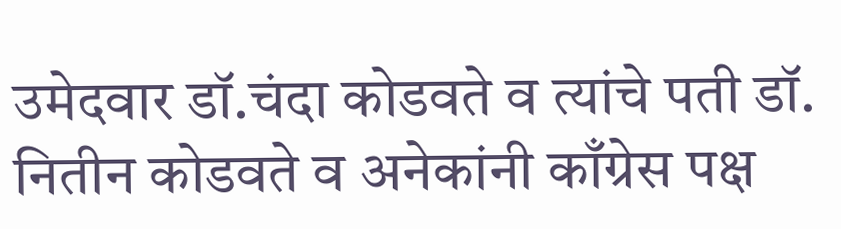उमेदवार डॉ.चंदा कोडवते व त्यांचे पती डॉ. नितीन कोडवते व अनेकांनी काँग्रेस पक्ष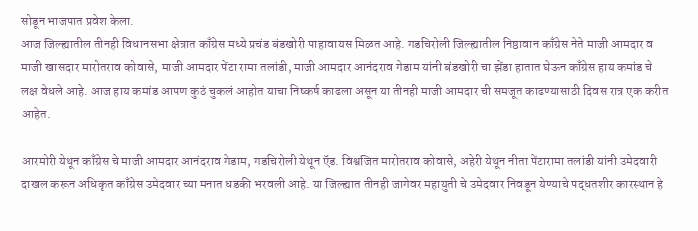सोडून भाजपात प्रवेश केला.
आज जिल्ह्यातील तीनही विधानसभा क्षेत्रात काँग्रेस मध्ये प्रचंड बंडखोरी पाहावायस मिळत आहे. गडचिरोली जिल्ह्यातील निष्ठावान काँग्रेस नेते माजी आमदार व माजी खासदार मारोतराव कोवासे, माजी आमदार पेंटा रामा तलांडी, माजी आमदार आनंदराव गेडाम यांनी बंडखोरी चा झेंडा हातात घेऊन काँग्रेस हाय कमांड चे लक्ष वेधले आहे. आज हाय कमांड आपण कुठं चुकलं आहोत याचा निष्कर्ष काढला असून या तीनही माजी आमदार ची समजूत काढण्यासाठी दिवस रात्र एक करीत आहेत.

आरमोरी येथून काँग्रेस चे माजी आमदार आनंदराव गेडाम, गडचिरोली येथून ऍड. विश्वजित मारोतराव कोवासे, अहेरी येथून नीता पेंटारामा तलांडी यांनी उमेदवारी दाखल करून अधिकृत काँग्रेस उमेदवार च्या मनात धडकी भरवली आहे. या जिल्ह्यात तीनही जागेवर महायुती चे उमेदवार निवडून येण्याचे पद्धतशीर कारस्थान हे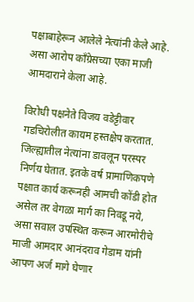पक्षाबाहेरून आलेले नेत्यांनी केले आहे. असा आरोप काँग्रेसच्या एका माजी आमदाराने केला आहे.

विरोधी पक्षनेते विजय वडेट्टीवार गडचिरोलीत कायम हस्तक्षेप करतात. जिल्ह्यातील नेत्यांना डावलून परस्पर निर्णय घेतात. इतके वर्ष प्रामाणिकपणे पक्षात कार्य करूनही आमची कोंडी होत असेल तर वेगळा मार्ग का निवडू नये, असा सवाल उपस्थित करून आरमोरीचे माजी आमदार आनंदराव गेडाम यांनी आपण अर्ज मागे घेणार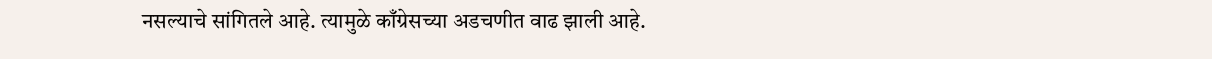नसल्याचे सांगितले आहे. त्यामुळे काँग्रेसच्या अडचणीत वाढ झाली आहे.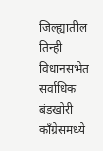जिल्ह्यातील तिन्ही विधानसभेत सर्वाधिक बंडखोरी काँग्रेसमध्ये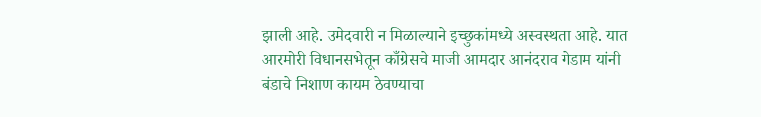झाली आहे. उमेदवारी न मिळाल्याने इच्छुकांमध्ये अस्वस्थता आहे. यात आरमोरी विधानसभेतून काँग्रेसचे माजी आमदार आनंदराव गेडाम यांनी बंडाचे निशाण कायम ठेवण्याचा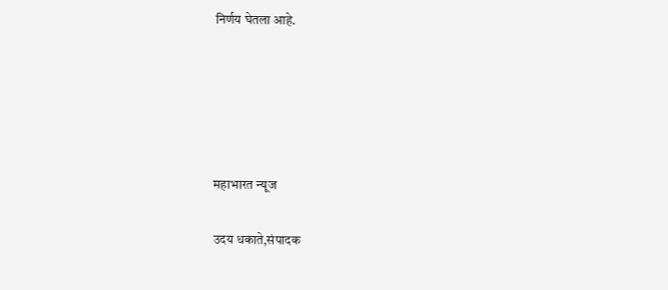निर्णय घेतला आहे.





महाभारत न्यूज

उदय धकाते,संपादक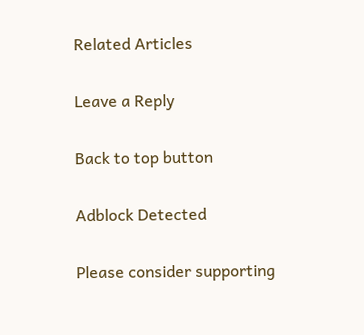Related Articles

Leave a Reply

Back to top button

Adblock Detected

Please consider supporting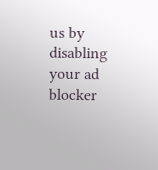us by disabling your ad blocker